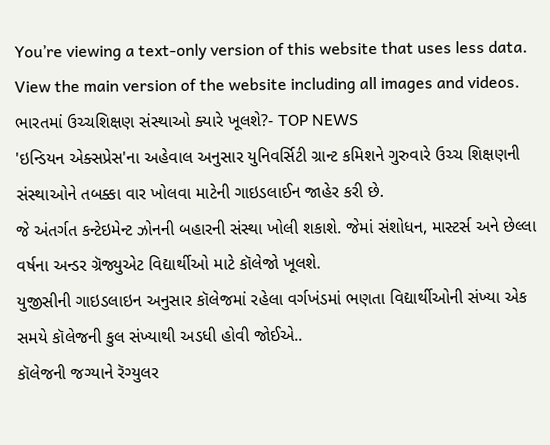You’re viewing a text-only version of this website that uses less data. View the main version of the website including all images and videos.
ભારતમાં ઉચ્ચશિક્ષણ સંસ્થાઓ ક્યારે ખૂલશે?- TOP NEWS
'ઇન્ડિયન એક્સપ્રેસ'ના અહેવાલ અનુસાર યુનિવર્સિટી ગ્રાન્ટ કમિશને ગુરુવારે ઉચ્ચ શિક્ષણની સંસ્થાઓને તબક્કા વાર ખોલવા માટેની ગાઇડલાઈન જાહેર કરી છે.
જે અંતર્ગત કન્ટેઇમેન્ટ ઝોનની બહારની સંસ્થા ખોલી શકાશે. જેમાં સંશોધન, માસ્ટર્સ અને છેલ્લા વર્ષના અન્ડર ગ્રૅજ્યુએટ વિદ્યાર્થીઓ માટે કૉલેજો ખૂલશે.
યુજીસીની ગાઇડલાઇન અનુસાર કૉલેજમાં રહેલા વર્ગખંડમાં ભણતા વિદ્યાર્થીઓની સંખ્યા એક સમયે કૉલેજની કુલ સંખ્યાથી અડધી હોવી જોઈએ..
કૉલેજની જગ્યાને રૅગ્યુલર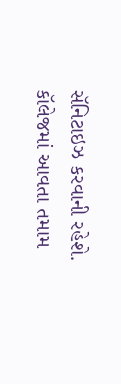સૅનિટાઇઝ કરવાની રહેશે. કૉલેજમાં આવતા તમામ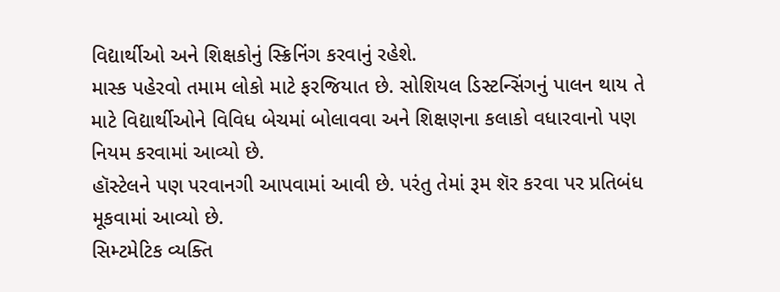વિદ્યાર્થીઓ અને શિક્ષકોનું સ્ક્રિનિંગ કરવાનું રહેશે.
માસ્ક પહેરવો તમામ લોકો માટે ફરજિયાત છે. સોશિયલ ડિસ્ટન્સિંગનું પાલન થાય તે માટે વિદ્યાર્થીઓને વિવિધ બેચમાં બોલાવવા અને શિક્ષણના કલાકો વધારવાનો પણ નિયમ કરવામાં આવ્યો છે.
હૉસ્ટેલને પણ પરવાનગી આપવામાં આવી છે. પરંતુ તેમાં રૂમ શૅર કરવા પર પ્રતિબંધ મૂકવામાં આવ્યો છે.
સિમ્ટમેટિક વ્યક્તિ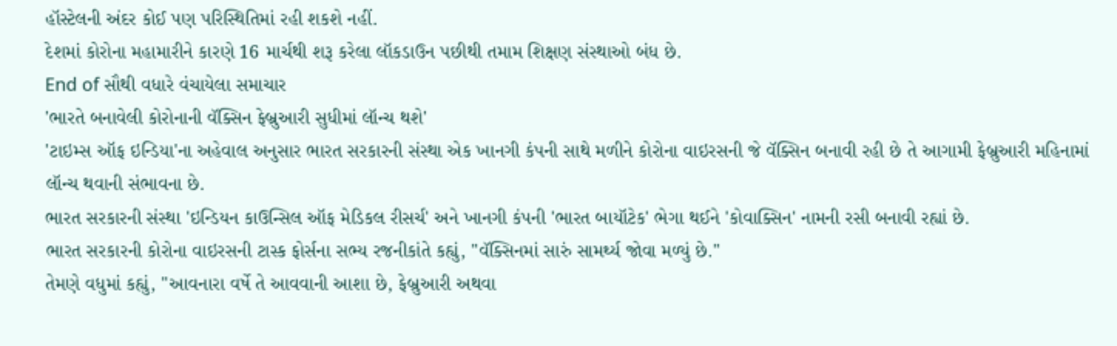હૉસ્ટેલની અંદર કોઈ પણ પરિસ્થિતિમાં રહી શકશે નહીં.
દેશમાં કોરોના મહામારીને કારણે 16 માર્ચથી શરૂ કરેલા લૉકડાઉન પછીથી તમામ શિક્ષણ સંસ્થાઓ બંધ છે.
End of સૌથી વધારે વંચાયેલા સમાચાર
'ભારતે બનાવેલી કોરોનાની વૅક્સિન ફેબ્રુઆરી સુધીમાં લૉન્ચ થશે'
'ટાઇમ્સ ઑફ ઇન્ડિયા'ના અહેવાલ અનુસાર ભારત સરકારની સંસ્થા એક ખાનગી કંપની સાથે મળીને કોરોના વાઇરસની જે વૅક્સિન બનાવી રહી છે તે આગામી ફેબ્રુઆરી મહિનામાં લૉન્ચ થવાની સંભાવના છે.
ભારત સરકારની સંસ્થા 'ઇન્ડિયન કાઉન્સિલ ઑફ મેડિકલ રીસર્ચ' અને ખાનગી કંપની 'ભારત બાયૉટેક' ભેગા થઈને 'કોવાક્સિન' નામની રસી બનાવી રહ્યાં છે.
ભારત સરકારની કોરોના વાઇરસની ટાસ્ક ફોર્સના સભ્ય રજનીકાંતે કહ્યું, "વૅક્સિનમાં સારું સામર્થ્ય જોવા મળ્યું છે."
તેમણે વધુમાં કહ્યું, "આવનારા વર્ષે તે આવવાની આશા છે, ફેબ્રુઆરી અથવા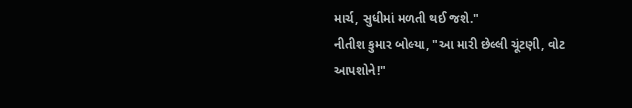માર્ચ, સુધીમાં મળતી થઈ જશે."
નીતીશ કુમાર બોલ્યા, "આ મારી છેલ્લી ચૂંટણી, વોટ આપશોને!"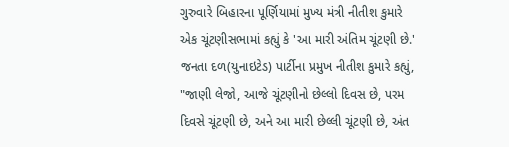ગુરુવારે બિહારના પૂર્ણિયામાં મુખ્ય મંત્રી નીતીશ કુમારે એક ચૂંટણીસભામાં કહ્યું કે 'આ મારી અંતિમ ચૂંટણી છે.'
જનતા દળ(યુનાઇટેડ) પાર્ટીના પ્રમુખ નીતીશ કુમારે કહ્યું, "જાણી લેજો, આજે ચૂંટણીનો છેલ્લો દિવસ છે, પરમ દિવસે ચૂંટણી છે, અને આ મારી છેલ્લી ચૂંટણી છે, અંત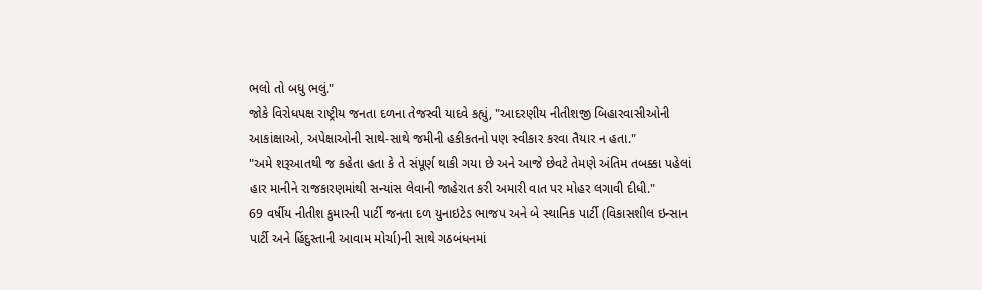ભલો તો બધુ ભલું."
જોકે વિરોધપક્ષ રાષ્ટ્રીય જનતા દળના તેજસ્વી યાદવે કહ્યું, "આદરણીય નીતીશજી બિહારવાસીઓની આકાંક્ષાઓ, અપેક્ષાઓની સાથે-સાથે જમીની હકીકતનો પણ સ્વીકાર કરવા તૈયાર ન હતા."
"અમે શરૂઆતથી જ કહેતા હતા કે તે સંપૂર્ણ થાકી ગયા છે અને આજે છેવટે તેમણે અંતિમ તબક્કા પહેલાં હાર માનીને રાજકારણમાંથી સન્યાંસ લેવાની જાહેરાત કરી અમારી વાત પર મોહર લગાવી દીધી."
69 વર્ષીય નીતીશ કુમારની પાર્ટી જનતા દળ યુનાઇટેડ ભાજપ અને બે સ્થાનિક પાર્ટી (વિકાસશીલ ઇન્સાન પાર્ટી અને હિંદુસ્તાની આવામ મોર્ચા)ની સાથે ગઠબંધનમાં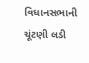વિધાનસભાની ચૂંટણી લડી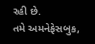રહી છે.
તમે અમનેફેસબુક,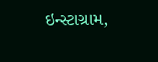ઇન્સ્ટાગ્રામ,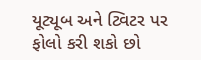યૂટ્યૂબ અને ટ્વિટર પર ફોલો કરી શકો છો